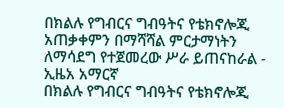በክልሉ የግብርና ግብዓትና የቴክኖሎጂ አጠቃቀምን በማሻሻል ምርታማነትን ለማሳደግ የተጀመረው ሥራ ይጠናከራል - ኢዜአ አማርኛ
በክልሉ የግብርና ግብዓትና የቴክኖሎጂ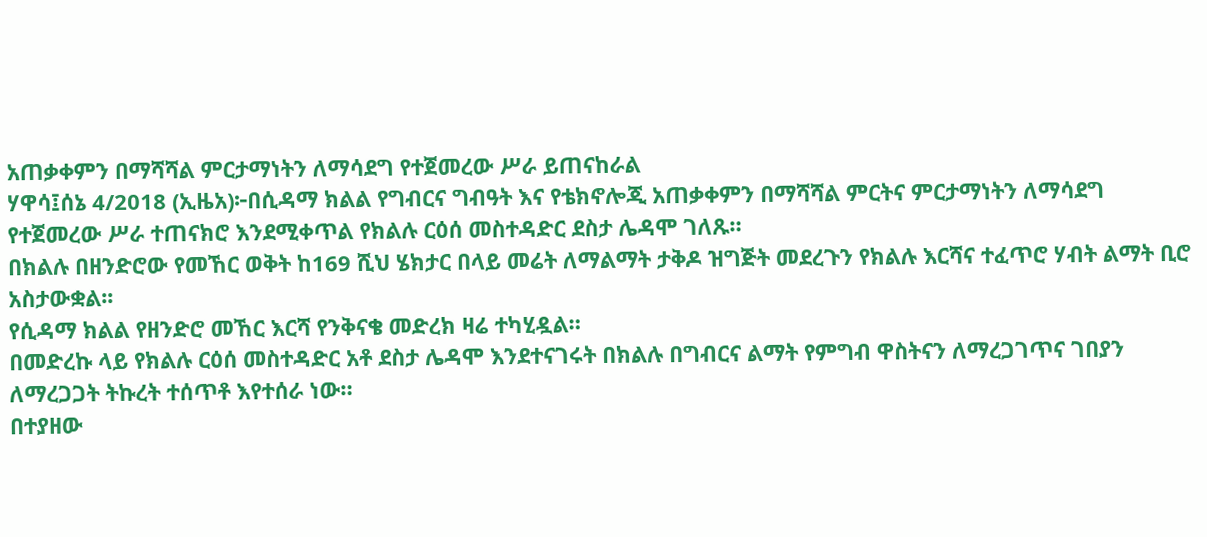አጠቃቀምን በማሻሻል ምርታማነትን ለማሳደግ የተጀመረው ሥራ ይጠናከራል
ሃዋሳ፤ሰኔ 4/2018 (ኢዜአ)፦በሲዳማ ክልል የግብርና ግብዓት እና የቴክኖሎጂ አጠቃቀምን በማሻሻል ምርትና ምርታማነትን ለማሳደግ የተጀመረው ሥራ ተጠናክሮ እንደሚቀጥል የክልሉ ርዕሰ መስተዳድር ደስታ ሌዳሞ ገለጹ።
በክልሉ በዘንድሮው የመኸር ወቅት ከ169 ሺህ ሄክታር በላይ መሬት ለማልማት ታቅዶ ዝግጅት መደረጉን የክልሉ እርሻና ተፈጥሮ ሃብት ልማት ቢሮ አስታውቋል፡፡
የሲዳማ ክልል የዘንድሮ መኸር እርሻ የንቅናቄ መድረክ ዛሬ ተካሂዷል።
በመድረኩ ላይ የክልሉ ርዕሰ መስተዳድር አቶ ደስታ ሌዳሞ እንደተናገሩት በክልሉ በግብርና ልማት የምግብ ዋስትናን ለማረጋገጥና ገበያን ለማረጋጋት ትኩረት ተሰጥቶ እየተሰራ ነው።
በተያዘው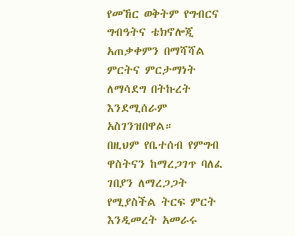የመኸር ወቅትም የግብርና ግብዓትና ቴክኖሎጂ አጠቃቀምን በማሻሻል ምርትና ምርታማነት ለማሳደግ በትኩረት እንደሚሰራም አስገንዝበዋል።
በዚህም የቤተሰብ የምግብ ዋስትናን ከማረጋገጥ ባለፈ ገበያን ለማረጋጋት የሚያስችል ትርፍ ምርት እንዲመረት አመራሩ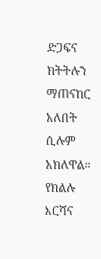ድጋፍና ክትትሉን ማጠናከር አለበት ሲሉም አክለዋል።
የክልሉ እርሻና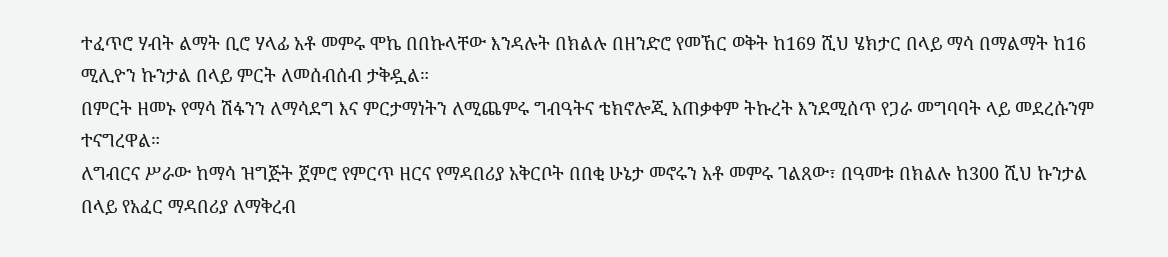ተፈጥሮ ሃብት ልማት ቢሮ ሃላፊ አቶ መምሩ ሞኬ በበኩላቸው እንዳሉት በክልሉ በዘንድሮ የመኸር ወቅት ከ169 ሺህ ሄክታር በላይ ማሳ በማልማት ከ16 ሚሊዮን ኩንታል በላይ ምርት ለመሰብሰብ ታቅዷል።
በምርት ዘመኑ የማሳ ሽፋንን ለማሳደግ እና ምርታማነትን ለሚጨምሩ ግብዓትና ቴክኖሎጂ አጠቃቀም ትኩረት እንደሚሰጥ የጋራ መግባባት ላይ መደረሱንም ተናግረዋል።
ለግብርና ሥራው ከማሳ ዝግጅት ጀምሮ የምርጥ ዘርና የማዳበሪያ አቅርቦት በበቂ ሁኔታ መኖሩን አቶ መምሩ ገልጸው፣ በዓመቱ በክልሉ ከ300 ሺህ ኩንታል በላይ የአፈር ማዳበሪያ ለማቅረብ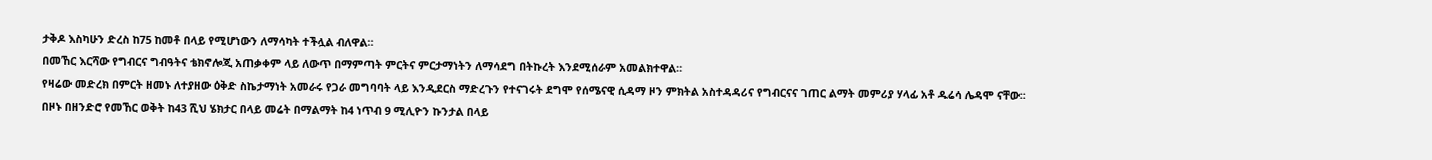ታቅዶ እስካሁን ድረስ ከ75 ከመቶ በላይ የሚሆነውን ለማሳካት ተችሏል ብለዋል።
በመኸር እርሻው የግብርና ግብዓትና ቴክኖሎጂ አጠቃቀም ላይ ለውጥ በማምጣት ምርትና ምርታማነትን ለማሳደግ በትኩረት እንደሚሰራም አመልክተዋል።
የዛሬው መድረክ በምርት ዘመኑ ለተያዘው ዕቅድ ስኬታማነት አመራሩ የጋራ መግባባት ላይ እንዲደርስ ማድረጉን የተናገሩት ደግሞ የሰሜናዊ ሲዳማ ዞን ምክትል አስተዳዳሪና የግብርናና ገጠር ልማት መምሪያ ሃላፊ አቶ ዱሬሳ ሌዳሞ ናቸው፡፡
በዞኑ በዘንድሮ የመኸር ወቅት ከ43 ሺህ ሄክታር በላይ መሬት በማልማት ከ4 ነጥብ 9 ሚሊዮን ኩንታል በላይ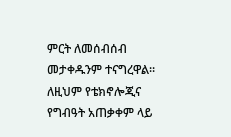ምርት ለመሰብሰብ መታቀዱንም ተናግረዋል።
ለዚህም የቴክኖሎጂና የግብዓት አጠቃቀም ላይ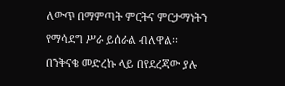ለውጥ በማምጣት ምርትና ምርታማነትን የማሳደግ ሥራ ይሰራል ብለዋል፡፡
በንቅናቄ መድረኩ ላይ በየደረጃው ያሉ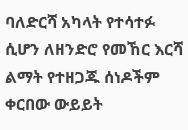ባለድርሻ አካላት የተሳተፉ ሲሆን ለዘንድሮ የመኸር እርሻ ልማት የተዘጋጁ ሰነዶችም ቀርበው ውይይት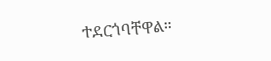ተደርጎባቸዋል።